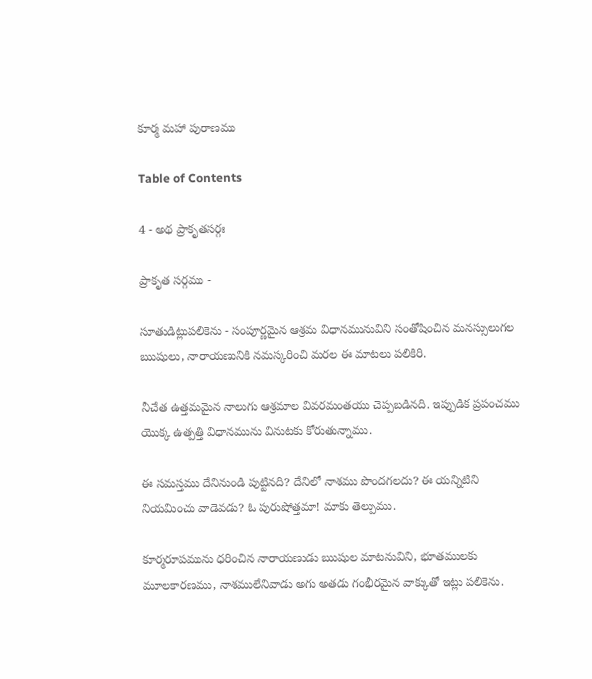కూర్మ మహా పురాణము

Table of Contents

4 - అథ ప్రాకృతసర్గః

ప్రాకృత సర్గము -

సూతుడిట్లుపలికెను - సంపూర్ణమైన ఆశ్రమ విధానమునువిని సంతోషించిన మనస్సులుగల ఋషులు, నారాయణునికి నమస్కరించి మరల ఈ మాటలు పలికిరి.

నీచేత ఉత్తమమైన నాలుగు ఆశ్రమాల వివరమంతయు చెప్పబడినది. ఇప్పుడిక ప్రపంచము యొక్క ఉత్పత్తి విధానమును వినుటకు కోరుతున్నాము.

ఈ సమస్తము దేనినుండి పుట్టినది? దేనిలో నాశము పొందగలదు? ఈ యన్నిటిని నియమించు వాడెవడు? ఓ పురుషోత్తమా! మాకు తెల్పుము.

కూర్మరూపమును ధరించిన నారాయణుడు ఋషుల మాటనువిని, భూతములకు మూలకారణము, నాశములేనివాడు అగు అతడు గంభీరమైన వాక్కుతో ఇట్లు పలికెను.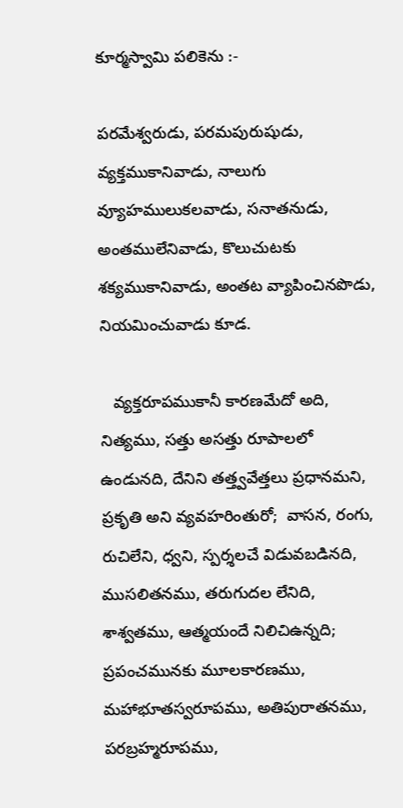కూర్మస్వామి పలికెను :-

పరమేశ్వరుడు, పరమపురుషుడు, వ్యక్తముకానివాడు, నాలుగు వ్యూహములుకలవాడు, సనాతనుడు, అంతములేనివాడు, కొలుచుటకు శక్యముకానివాడు, అంతట వ్యాపించినపొడు, నియమించువాడు కూడ.

   వ్యక్తరూపముకానీ కారణమేదో అది, నిత్యము, సత్తు అసత్తు రూపాలలో ఉండునది, దేనిని తత్త్వవేత్తలు ప్రధానమని, ప్రకృతి అని వ్యవహరింతురో;  వాసన, రంగు, రుచిలేని, ధ్వని, స్పర్శలచే విడువబడినది, ముసలితనము, తరుగుదల లేనిది, శాశ్వతము, ఆత్మయందే నిలిచిఉన్నది;  ప్రపంచమునకు మూలకారణము, మహాభూతస్వరూపము, అతిపురాతనము, పరబ్రహ్మరూపము,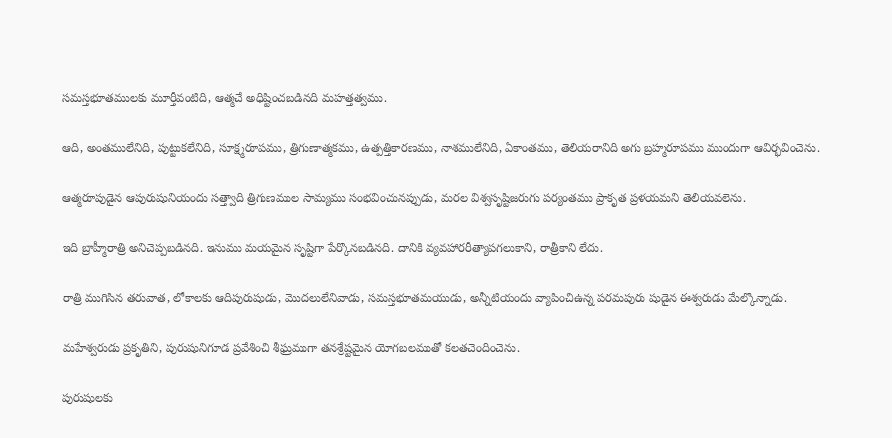సమస్తభూతములకు మూర్తీవంటిది, ఆత్మచే అధిష్టించబడినది మహత్తత్వము.

ఆది, అంతములేనిది, పుట్టుకలేనిది, సూక్ష్మరూపము, త్రిగుణాత్మకము, ఉత్పత్తికారణము, నాశములేనిది, ఏకాంతము, తెలియరానిది అగు బ్రహ్మరూపము ముందుగా ఆవిర్భవించెను.

ఆత్మరూపుడైన ఆపురుషునియందు సత్త్వాది త్రిగుణముల సామ్యము సంభవించునప్పుడు, మరల విశ్వసృష్టిజరుగు పర్యంతము ప్రాకృత ప్రళయమని తెలియవలెను.

ఇది బ్రాహ్మీరాత్రి అనిచెప్పబడినది. ఇనుము మయమైన సృష్టిగా పేర్కొనబడినది. దానికి వ్యవహారరీత్యాపగలుకాని, రాత్రీకాని లేదు.

రాత్రి ముగిసిన తరువాత, లోకాలకు ఆదిపురుషుడు, మొదలులేనివాడు, సమస్తభూతమయుడు, అన్నీటియందు వ్యాపించిఉన్న పరమపురు షుడైన ఈశ్వరుడు మేల్కొన్నాడు.

మహేశ్వరుడు ప్రకృతిని, పురుషునిగూడ ప్రవేశించి శీఘ్రముగా తనశ్రేష్టమైన యోగబలముతో కలతచెందించెను.

పురుషులకు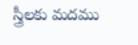స్త్రీలకు మదము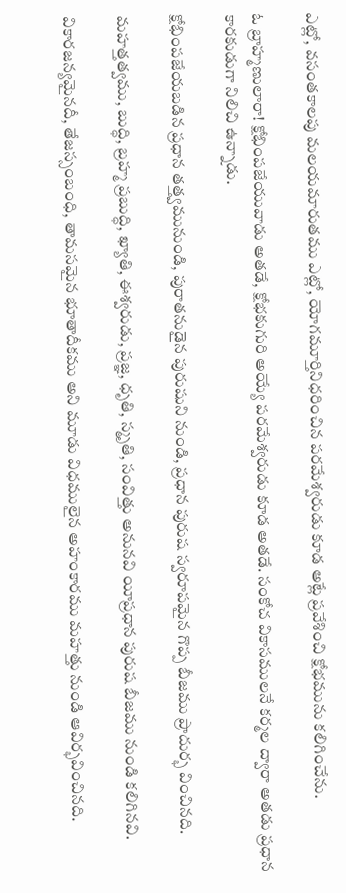ఎట్లో, వసంతకాలపు మలయమారుతము ఎట్లో, యోగమూర్తినిధరించిన పరమేశ్వరుడు కూడ అట్లే ప్రవేశించి క్షోభమును కలిగించేను.

ఓ బ్రాహ్మణులారా! క్షోభింపజేయువాడు అతడే, క్షోభకుగురి అయ్యే పరమేశ్వరుడు కూడ అతడే. సంకోచ వికాసములనే కర్మల ద్వారా అతడు ప్రధాన కారకుడుగా నిలిచి ఉన్నాడు.

క్షోభింపజేయబడిన ప్రధాన తత్త్వమునుండి, పురాతనుడైన పురుషుని నుండి, ప్రధాన పురుష స్వరూపమైన గొప్ప బీజము ప్రాదుర్భ వించినది.

మహత్తత్వము, బుద్ధి, బ్రహ్మ ప్రబుద్ధి, ఖ్యాతి, ఈశ్వరుడు, ప్రజ్ఞ, ధృతి, స్మృతి, సంవిత్తు అనునవి యీప్రధాన పురుష బీజము నుండి కలిగినవి.

వికారజన్యమైనదీ, తేజస్సంబంధి, తామసమైన భూతాదీకము అని మూడు విధములైన అహంకారము మహత్తు నుండి ఆవిర్భవించినది.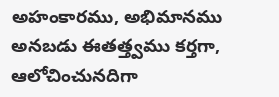అహంకారము, అభిమానము అనబడు ఈతత్త్వము కర్తగా, ఆలోచించునదిగా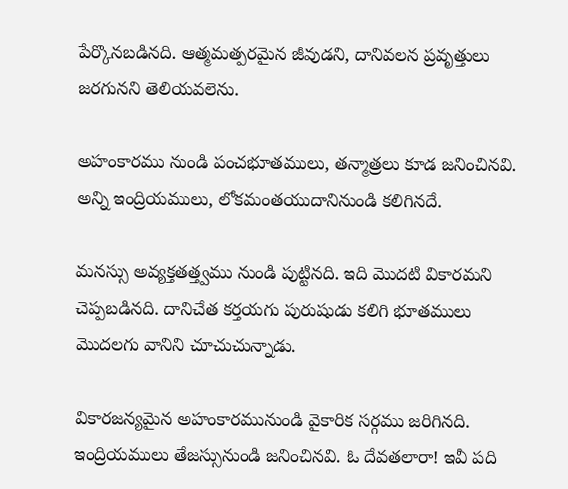పేర్కొనబడినది. ఆత్మమత్పరమైన జీవుడని, దానివలన ప్రవృత్తులు జరగునని తెలియవలెను.

అహంకారము నుండి పంచభూతములు, తన్మాత్రలు కూడ జనించినవి. అన్ని ఇంద్రియములు, లోకమంతయుదానినుండి కలిగినదే.

మనస్సు అవ్యక్తతత్త్వము నుండి పుట్టినది. ఇది మొదటి వికారమని చెప్పబడినది. దానిచేత కర్తయగు పురుషుడు కలిగి భూతములు మొదలగు వానిని చూచుచున్నాడు.

వికారజన్యమైన అహంకారమునుండి వైకారిక సర్గము జరిగినది. ఇంద్రియములు తేజస్సునుండి జనించినవి. ఓ దేవతలారా! ఇవీ పది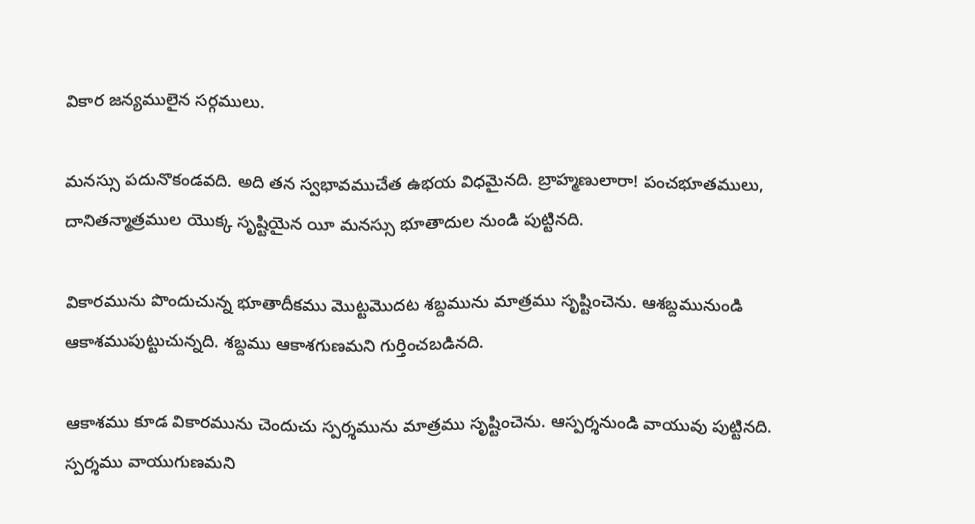వికార జన్యములైన సర్గములు.

మనస్సు పదునొకండవది. అది తన స్వభావముచేత ఉభయ విధమైనది. బ్రాహ్మణులారా! పంచభూతములు, దానితన్మాత్రముల యొక్క సృష్టియైన యీ మనస్సు భూతాదుల నుండి పుట్టినది.

వికారమును పొందుచున్న భూతాదీకము మొట్టమొదట శబ్దమును మాత్రము సృష్టించెను. ఆశబ్దమునుండి ఆకాశముపుట్టుచున్నది. శబ్దము ఆకాశగుణమని గుర్తించబడినది.

ఆకాశము కూడ వికారమును చెందుచు స్పర్శమును మాత్రము సృష్టించెను. ఆస్పర్శనుండి వాయువు పుట్టినది. స్పర్శము వాయుగుణమని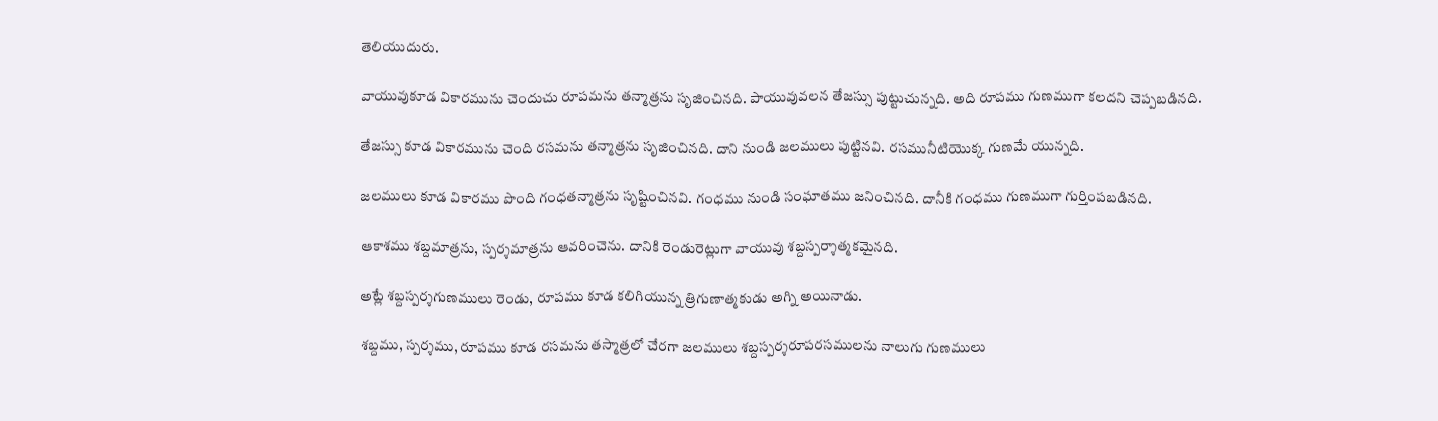తెలియుదురు.

వాయువుకూడ వికారమును చెందుచు రూపమను తన్మాత్రను సృజించినది. పాయువువలన తేజస్సు పుట్టుచున్నది. అది రూపము గుణముగా కలదని చెప్పబడినది.

తేజస్సు కూడ వికారమును చెంది రసమను తన్మాత్రను సృజించినది. దాని నుండి జలములు పుట్టినవి. రసమునీటియొక్క గుణమే యున్నది.

జలములు కూడ వికారము పొంది గంధతన్మాత్రను సృష్టించినవి. గంధము నుండి సంఘాతము జనించినది. దానీకి గంధము గుణముగా గుర్తింపబడినది.

ఆకాశము శబ్దమాత్రను, స్పర్శమాత్రను ఆవరించెను. దానికి రెండురెట్లుగా వాయువు శబ్దస్పర్శాత్మకమైనది.

అట్లే శబ్దస్పర్శగుణములు రెండు, రూపము కూడ కలిగియున్న త్రిగుణాత్మకుడు అగ్ని అయినాడు.

శబ్దము, స్పర్శము, రూపము కూడ రసమను తస్మాత్రలో చేరగా జలములు శబ్దస్పర్శరూపరసములను నాలుగు గుణములు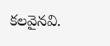కలవైనవి.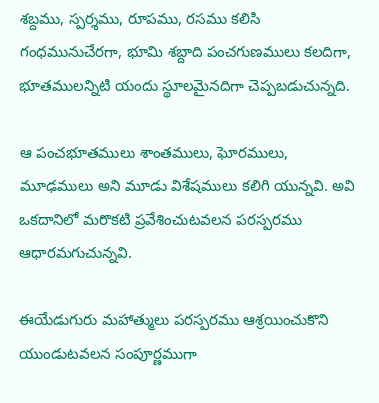శబ్దము, స్పర్శము, రూపము, రసము కలిసి గంధమునుచేరగా, భూమి శబ్దాది పంచగుణములు కలదిగా, భూతములన్నిటి యందు స్థూలమైనదిగా చెప్పబడుచున్నది.

ఆ పంచభూతములు శాంతములు, ఘోరములు, మూఢములు అని మూడు విశేషములు కలిగి యున్నవి. అవి ఒకదానిలో మరొకటి ప్రవేశించుటవలన పరస్పరము ఆధారమగుచున్నవి.

ఈయేడుగురు మహాత్ములు పరస్పరము ఆశ్రయించుకొని యుండుటవలన సంపూర్ణముగా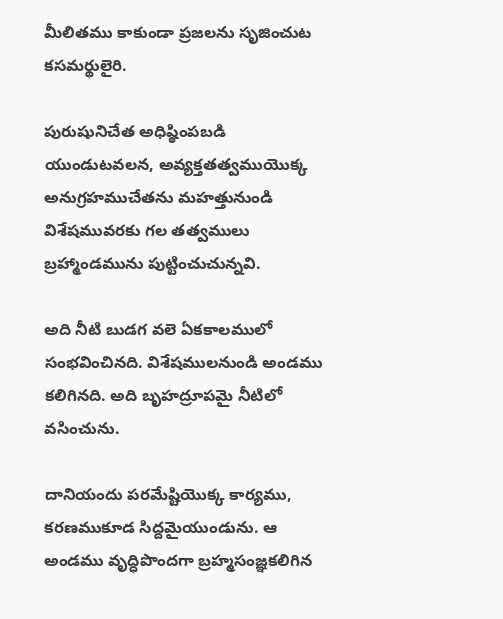మీలితము కాకుండా ప్రజలను సృజించుట కసమర్థులైరి.

పురుషునిచేత అధిష్ఠింపబడి యుండుటవలన, అవ్యక్తతత్వముయొక్క అనుగ్రహముచేతను మహత్తునుండి విశేషమువరకు గల తత్వములు బ్రహ్మాండమును పుట్టించుచున్నవి.

అది నీటి బుడగ వలె ఏకకాలములో సంభవించినది. విశేషములనుండి అండము కలిగినది. అది బృహద్రూపమై నీటిలో వసించును.

దానియందు పరమేష్టియొక్క కార్యము, కరణముకూడ సిద్దమైయుండును. ఆ అండము వృద్ధిపొందగా బ్రహ్మసంజ్ఞకలిగిన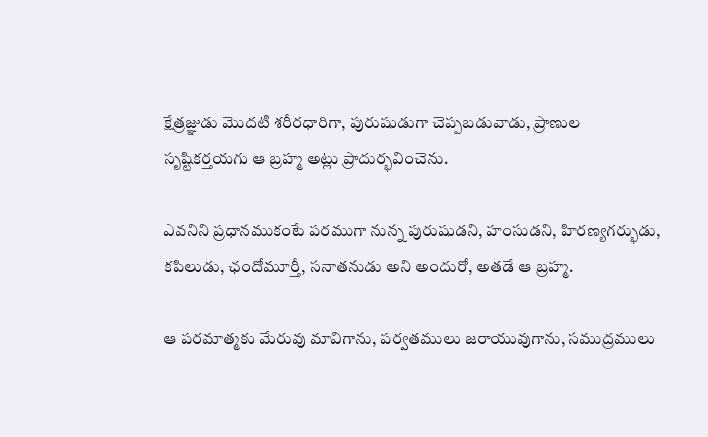క్షేత్రజ్ఞుడు మొదటి శరీరధారిగా, పురుషుడుగా చెప్పబడువాడు, ప్రాణుల సృష్టికర్తయగు ఆ బ్రహ్మ అట్లు ప్రాదుర్భవించెను.

ఎవనిని ప్రధానముకంటే పరముగా నున్న పురుషుడని, హంసుడని, హిరణ్యగర్భుడు, కపిలుడు, ఛందోమూర్తీ, సనాతనుడు అని అందురో, అతడే ఆ బ్రహ్మ.

ఆ పరమాత్మకు మేరువు మావిగాను, పర్వతములు జరాయువుగాను, సముద్రములు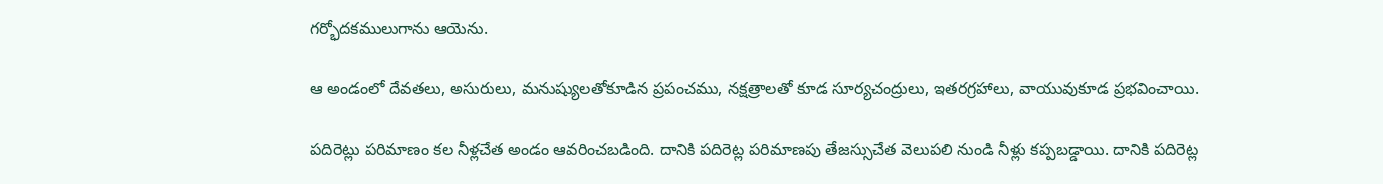గర్భోదకములుగాను ఆయెను.

ఆ అండంలో దేవతలు, అసురులు, మనుష్యులతోకూడిన ప్రపంచము, నక్షత్రాలతో కూడ సూర్యచంద్రులు, ఇతరగ్రహాలు, వాయువుకూడ ప్రభవించాయి.

పదిరెట్లు పరిమాణం కల నీళ్లచేత అండం ఆవరించబడింది. దానికి పదిరెట్ల పరిమాణపు తేజస్సుచేత వెలుపలి నుండి నీళ్లు కప్పబడ్డాయి. దానికి పదిరెట్ల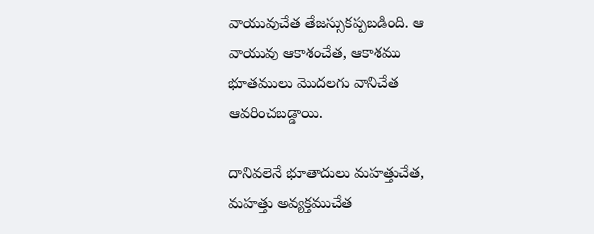వాయువుచేత తేజస్సుకప్పబడింది. ఆ వాయువు ఆకాశంచేత, ఆకాశము భూతములు మొదలగు వానిచేత ఆవరించబడ్డాయి.

దానివలెనే భూతాదులు మహత్తుచేత, మహత్తు అవ్యక్తముచేత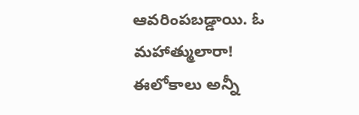ఆవరింపబడ్డాయి. ఓ మహాత్ములారా! ఈలోకాలు అన్నీ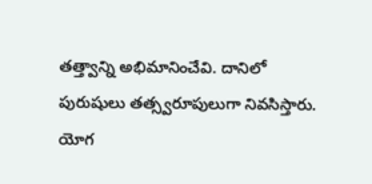తత్త్వాన్ని అభిమానించేవి. దానిలో పురుషులు తత్స్వరూపులుగా నివసిస్తారు. యోగ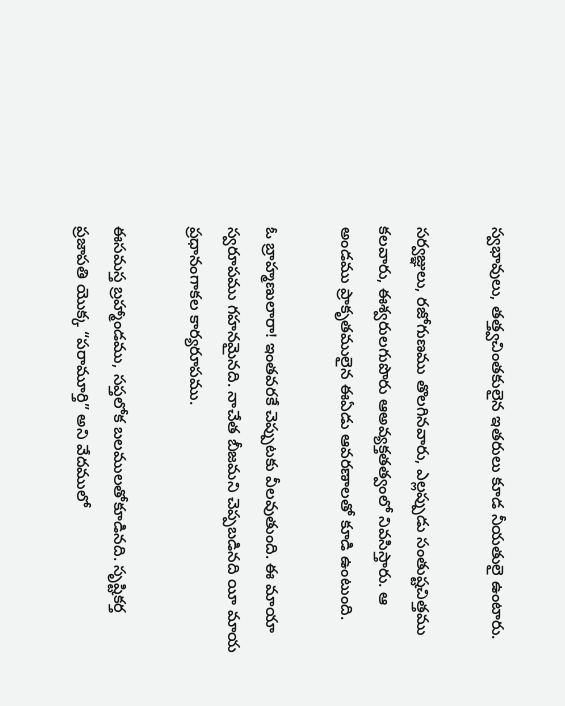స్వభావులు, తత్త్వచింతకులైన ఇతరులు కూడ నీయతులై ఉంటారు.

సర్వజ్ఞులు, రజోగుణము తొలగినవారు, ఎల్లప్పుడు సంతుష్టచిత్తము కలవారు, ఈశ్వరులగుపొరు ఆఅవ్యక్తతత్వంలో నివసిస్తారు. ఆ అండము ప్రాకృతములైన ఈఏడు ఆవరణాలతో కూడి ఉంటుంది.

ఓ బ్రాహ్మణులారా! ఇంతవరకే చెప్పుటకు వీలవుతుంది. ఈ మాయా స్వరూపము గహనమైనది. నాచేత బీజమని చెప్పబడినది యీ మాయ ప్రధానంగాకల కార్యరూపము.

ఈసమస్త బ్రహ్మాండము, సప్తలోక బలములతోకూడినది. సృష్టికర్త ప్రజాపతి యొక్క “పరామూర్తి” అని వేదములో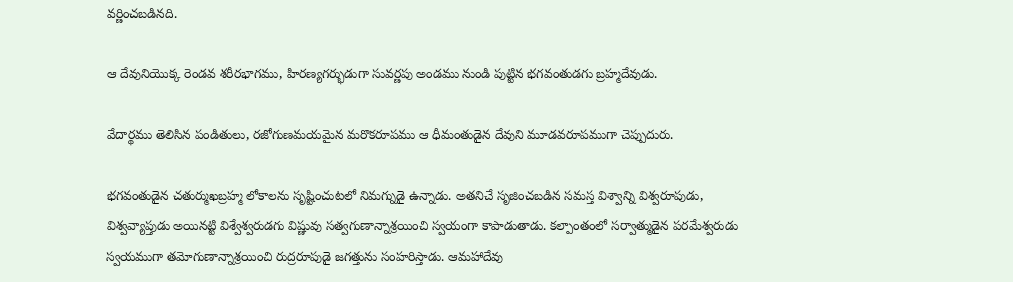వర్ణించబడినది.

ఆ దేవునియొక్క రెండవ శరీరభాగము, హిరణ్యగర్భుడుగా సువర్ణపు అండము నుండి పుట్టిన భగవంతుడగు బ్రహ్మదేవుడు.

వేదార్థము తెలిసిన పండితులు, రజోగుణమయమైన మరొకరూపము ఆ ధీమంతుడైన దేవుని మూడవరూపముగా చెప్పుదురు.

భగవంతుడైన చతుర్ముఖబ్రహ్మ లోకాలను సృష్టించుటలో నిమగ్నుడై ఉన్నాడు. అతనిచే సృజించబడిన సమస్త విశ్వాన్ని విశ్వరూపుడు, విశ్వవ్యాప్తుడు అయినట్టి విశ్వేశ్వరుడగు విష్ణువు సత్వగుణాన్నాశ్రయించి స్వయంగా కాపాడుతాడు. కల్పాంతంలో సర్వాత్ముడైన పరమేశ్వరుడు స్వయముగా తమోగుణాన్నాశ్రయించి రుద్రరూపుడై జగత్తును సంహరిస్తాడు. ఆమహాదేవు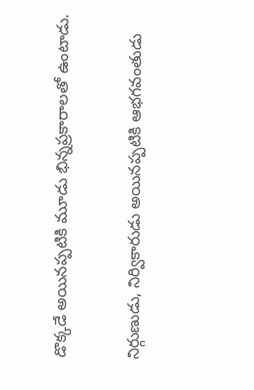డొక్కడే అయినప్పటికి మూడు భిన్నప్రకారాలతో ఉంటాడు.

నిర్గుణుడు, నిర్వికారుడు అయినప్పటికి ఆభగవంతుడు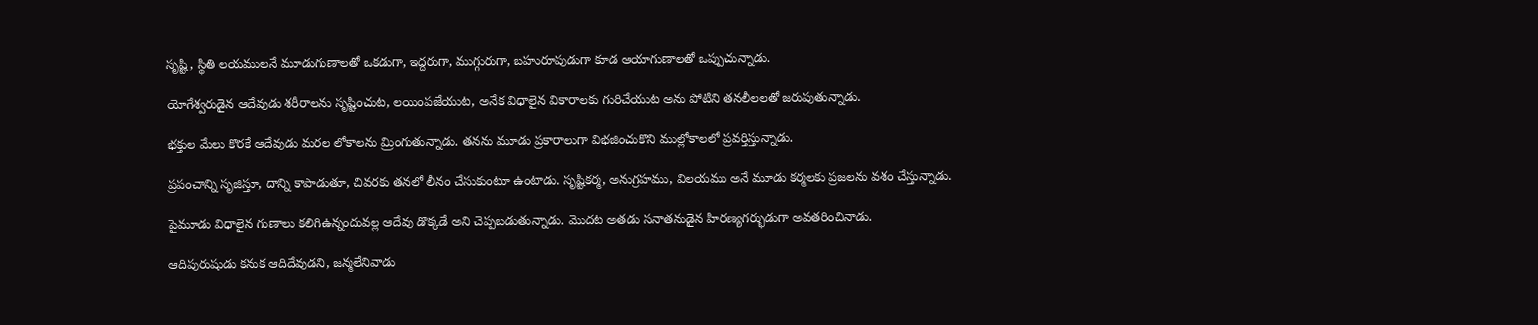సృష్టి, స్థితి లయములనే మూడుగుణాలతో ఒకడుగా, ఇద్దరుగా, ముగ్గురుగా, బహురూపుడుగా కూడ ఆయాగుణాలతో ఒప్పుచున్నాడు.

యోగేశ్వరుడైన ఆదేవుడు శరీరాలను సృష్టించుట, లయింపజేయుట, అనేక విధాలైన వికారాలకు గురిచేయుట అను పోటిని తనలీలలతో జరుపుతున్నాడు.

భక్తుల మేలు కొరకే ఆదేవుడు మరల లోకాలను మ్రింగుతున్నాడు. తనను మూడు ప్రకారాలుగా విభజించుకొని ముల్లోకాలలో ప్రవర్తిస్తున్నాడు.

ప్రపంచాన్ని సృజిస్తూ, దాన్ని కాపాడుతూ, చివరకు తనలో లీనం చేసుకుంటూ ఉంటాడు. సృష్టికర్మ, అనుగ్రహము, విలయము అనే మూడు కర్మలకు ప్రజలను వశం చేస్తున్నాడు.

పైమూడు విధాలైన గుణాలు కలిగిఉన్నందువల్ల ఆదేవు డొక్కడే అని చెప్పబడుతున్నాడు. మొదట అతడు సనాతనుడైన హిరణ్యగర్భుడుగా అవతరించినాడు.

ఆదిపురుషుడు కనుక ఆదిదేవుడని, జన్మలేనివాడు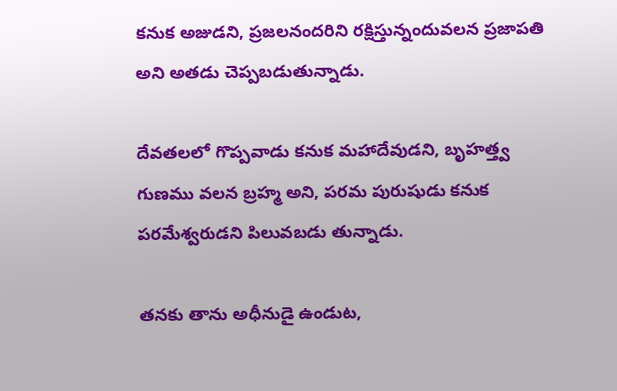కనుక అజుడని, ప్రజలనందరిని రక్షిస్తున్నందువలన ప్రజాపతి అని అతడు చెప్పబడుతున్నాడు.

దేవతలలో గొప్పవాడు కనుక మహాదేవుడని, బృహత్త్వ గుణము వలన బ్రహ్మ అని, పరమ పురుషుడు కనుక పరమేశ్వరుడని పిలువబడు తున్నాడు.

తనకు తాను అధీనుడై ఉండుట,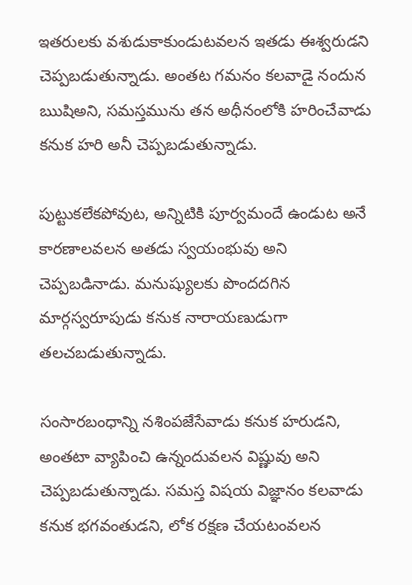ఇతరులకు వశుడుకాకుండుటవలన ఇతడు ఈశ్వరుడని చెప్పబడుతున్నాడు. అంతట గమనం కలవాడై నందున ఋషిఅని, సమస్తమును తన అధీనంలోకి హరించేవాడు కనుక హరి అనీ చెప్పబడుతున్నాడు.

పుట్టుకలేకపోవుట, అన్నిటికి పూర్వమందే ఉండుట అనే కారణాలవలన అతడు స్వయంభువు అని చెప్పబడినాడు. మనుష్యులకు పొందదగిన మార్గస్వరూపుడు కనుక నారాయణుడుగా తలచబడుతున్నాడు.

సంసారబంధాన్ని నశింపజేసేవాడు కనుక హరుడని, అంతటా వ్యాపించి ఉన్నందువలన విష్ణువు అని చెప్పబడుతున్నాడు. సమస్త విషయ విజ్ఞానం కలవాడు కనుక భగవంతుడని, లోక రక్షణ చేయటంవలన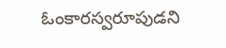ఓంకారస్వరూపుడని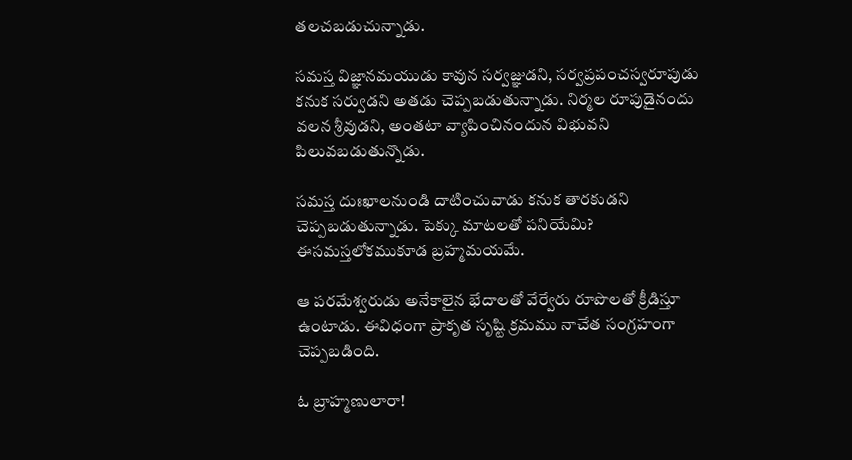తలచబడుచున్నాడు.

సమస్త విజ్ఞానమయుడు కావున సర్వజ్ఞుడని, సర్వప్రపంచస్వరూపుడు కనుక సర్వుడని అతడు చెప్పబడుతున్నాడు. నిర్మల రూపుడైనందు వలన శ్రీవుడని, అంతటా వ్యాపించినందున విభువని పిలువబడుతున్నొడు.

సమస్త దుఃఖాలనుండి దాటించువాడు కనుక తారకుడని చెప్పబడుతున్నాడు. పెక్కు మాటలతో పనియేమి? ఈసమస్తలోకముకూడ బ్రహ్మమయమే.

ఆ పరమేశ్వరుడు అనేకాలైన భేదాలతో వేర్వేరు రూపొలతో క్రీడిస్తూ ఉంటాడు. ఈవిధంగా ప్రాకృత సృష్టి క్రమము నాచేత సంగ్రహంగా చెప్పబడింది.

ఓ బ్రాహ్మణులారా!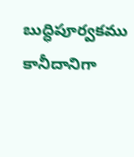బుద్ధిపూర్వకము కానీదానిగా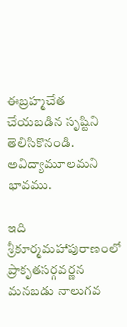ఈబ్రహ్మచేత చేయబడిన సృష్టిని తెలిసికొనండి. అవిద్యామూలమని భావము.

ఇది శ్రీకూర్మమహాపురాణంలో ప్రాకృతసర్గవర్ణన మనబడు నాలుగవ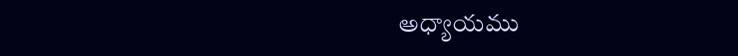అధ్యాయము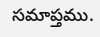సమాప్తము.